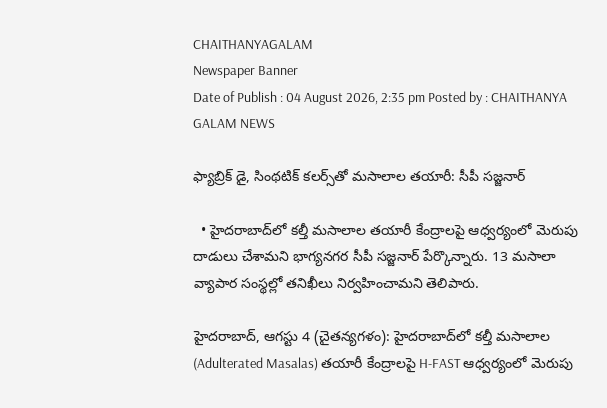CHAITHANYAGALAM
Newspaper Banner
Date of Publish : 04 August 2026, 2:35 pm Posted by : CHAITHANYA GALAM NEWS

ఫ్యాబ్రిక్ డై, సింథటిక్ కలర్స్‌తో మసాలాల తయారీ: సీపీ సజ్జనార్

  • హైదరాబాద్‌లో కల్తీ మసాలాల తయారీ కేంద్రాలపై ఆధ్వర్యంలో మెరుపు దాడులు చేశామని భాగ్యనగర సీపీ సజ్జనార్ పేర్కొన్నారు. 13 మసాలా వ్యాపార సంస్థల్లో తనిఖీలు నిర్వహించామని తెలిపారు.

హైదరాబాద్, ఆగస్టు 4 (చైతన్యగళం): హైదరాబాద్‌లో కల్తీ మసాలాల (Adulterated Masalas) తయారీ కేంద్రాలపై H-FAST ఆధ్వర్యంలో మెరుపు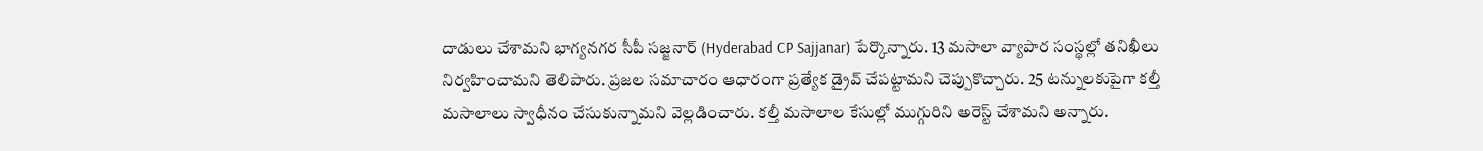దాడులు చేశామని భాగ్యనగర సీపీ సజ్జనార్ (Hyderabad CP Sajjanar) పేర్కొన్నారు. 13 మసాలా వ్యాపార సంస్థల్లో తనిఖీలు నిర్వహించామని తెలిపారు. ప్రజల సమాచారం ఆధారంగా ప్రత్యేక డ్రైవ్ చేపట్టామని చెప్పుకొచ్చారు. 25 టన్నులకుపైగా కల్తీ మసాలాలు స్వాధీనం చేసుకున్నామని వెల్లడించారు. కల్తీ మసాలాల కేసుల్లో ముగ్గురిని అరెస్ట్ చేశామని అన్నారు.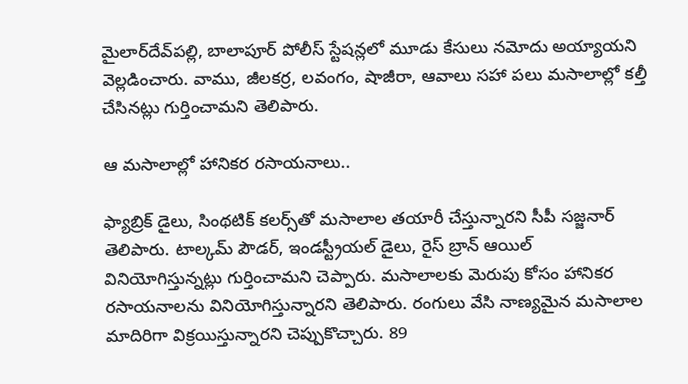మైలార్‌దేవ్‌పల్లి, బాలాపూర్ పోలీస్ స్టేషన్లలో మూడు కేసులు నమోదు అయ్యాయని వెల్లడించారు. వాము, జీలకర్ర, లవంగం, షాజీరా, ఆవాలు సహా పలు మసాలాల్లో కల్తీ చేసినట్లు గుర్తించామని తెలిపారు.

ఆ మసాలాల్లో హానికర రసాయనాలు..

ఫ్యాబ్రిక్ డైలు, సింథటిక్ కలర్స్‌తో మసాలాల తయారీ చేస్తున్నారని సీపీ సజ్జనార్ తెలిపారు. టాల్కమ్ పౌడర్, ఇండస్ట్రీయల్ డైలు, రైస్ బ్రాన్ ఆయిల్ వినియోగిస్తున్నట్లు గుర్తించామని చెప్పారు. మసాలాలకు మెరుపు కోసం హానికర రసాయనాలను వినియోగిస్తున్నారని తెలిపారు. రంగులు వేసి నాణ్యమైన మసాలాల మాదిరిగా విక్రయిస్తున్నారని చెప్పుకొచ్చారు. 89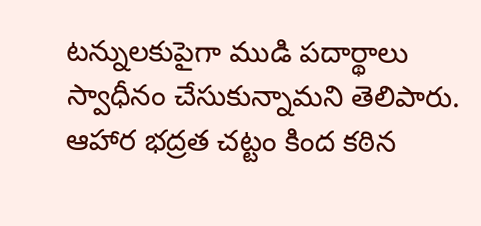టన్నులకుపైగా ముడి పదార్థాలు స్వాధీనం చేసుకున్నామని తెలిపారు. ఆహార భద్రత చట్టం కింద కఠిన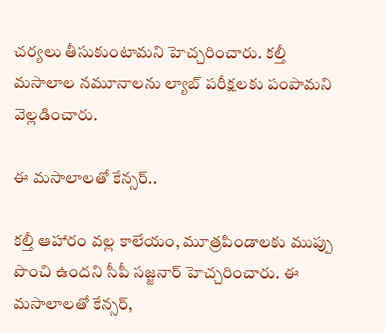చర్యలు తీసుకుంటామని హెచ్చరించారు. కల్తీ మసాలాల నమూనాలను ల్యాబ్ పరీక్షలకు పంపామని వెల్లడించారు.

ఈ మసాలాలతో కేన్సర్..

కల్తీ ఆహారం వల్ల కాలేయం, మూత్రపిండాలకు ముప్పు పొంచి ఉందని సీపీ సజ్జనార్ హెచ్చరించారు. ఈ మసాలాలతో కేన్సర్,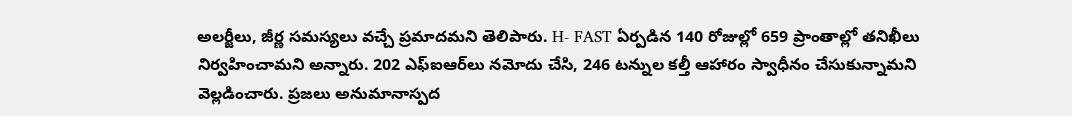అలర్జీలు, జీర్ణ సమస్యలు వచ్చే ప్రమాదమని తెలిపారు. H- FAST ఏర్పడిన 140 రోజుల్లో 659 ప్రాంతాల్లో తనిఖీలు నిర్వహించామని అన్నారు. 202 ఎఫ్‌ఐఆర్‌లు నమోదు చేసి, 246 టన్నుల కల్తీ ఆహారం స్వాధీనం చేసుకున్నామని వెల్లడించారు. ప్రజలు అనుమానాస్పద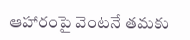ఆహారంపై వెంటనే తమకు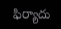ఫిర్యాదు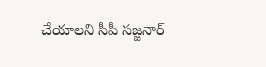చేయాలని సీపీ సజ్జనార్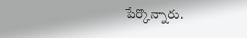పేర్కొన్నారు.